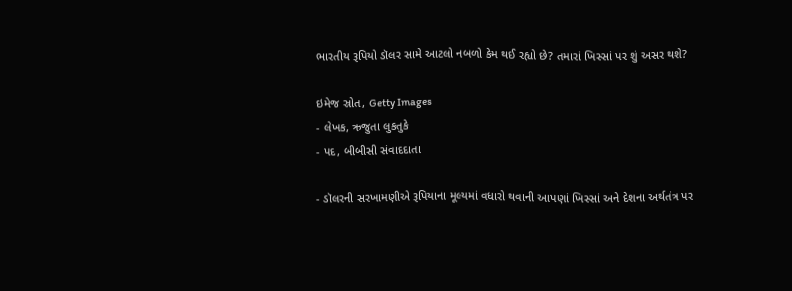ભારતીય રૂપિયો ડૉલર સામે આટલો નબળો કેમ થઈ રહ્યો છે? તમારાં ખિસ્સાં પર શું અસર થશે?

ઇમેજ સ્રોત, Getty Images
- લેખક, ઋજુતા લુકતુકે
- પદ, બીબીસી સંવાદદાતા

- ડૉલરની સરખામણીએ રૂપિયાના મૂલ્યમાં વધારો થવાની આપણાં ખિસ્સાં અને દેશના અર્થતંત્ર પર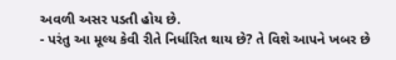અવળી અસર પડતી હોય છે.
- પરંતુ આ મૂલ્ય કેવી રીતે નિર્ધારિત થાય છે? તે વિશે આપને ખબર છે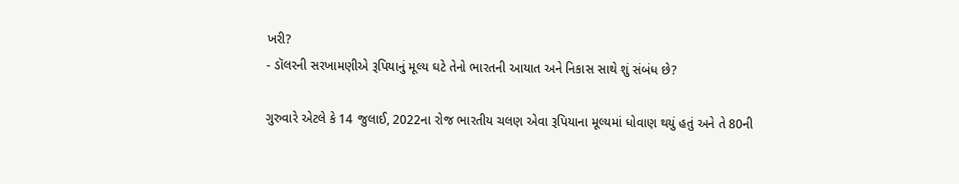ખરી?
- ડૉલરની સરખામણીએ રૂપિયાનું મૂલ્ય ઘટે તેનો ભારતની આયાત અને નિકાસ સાથે શું સંબંધ છે?

ગુરુવારે એટલે કે 14 જુલાઈ, 2022ના રોજ ભારતીય ચલણ એવા રૂપિયાના મૂલ્યમાં ધોવાણ થયું હતું અને તે 80ની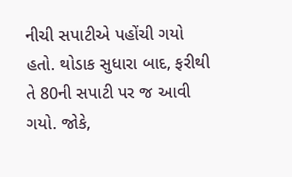નીચી સપાટીએ પહોંચી ગયો હતો. થોડાક સુધારા બાદ, ફરીથી તે 80ની સપાટી પર જ આવી ગયો. જોકે,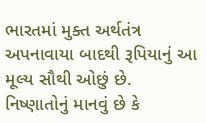ભારતમાં મુક્ત અર્થતંત્ર અપનાવાયા બાદથી રૂપિયાનું આ મૂલ્ય સૌથી ઓછું છે.
નિષ્ણાતોનું માનવું છે કે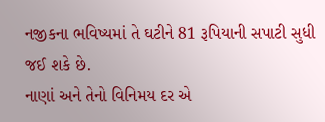નજીકના ભવિષ્યમાં તે ઘટીને 81 રૂપિયાની સપાટી સુધી જઈ શકે છે.
નાણાં અને તેનો વિનિમય દર એ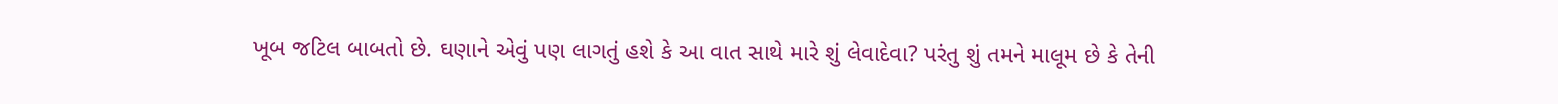ખૂબ જટિલ બાબતો છે. ઘણાને એવું પણ લાગતું હશે કે આ વાત સાથે મારે શું લેવાદેવા? પરંતુ શું તમને માલૂમ છે કે તેની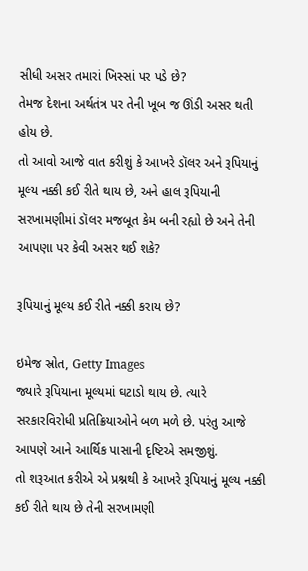સીધી અસર તમારાં ખિસ્સાં પર પડે છે?
તેમજ દેશના અર્થતંત્ર પર તેની ખૂબ જ ઊંડી અસર થતી હોય છે.
તો આવો આજે વાત કરીશું કે આખરે ડૉલર અને રૂપિયાનું મૂલ્ય નક્કી કઈ રીતે થાય છે, અને હાલ રૂપિયાની સરખામણીમાં ડૉલર મજબૂત કેમ બની રહ્યો છે અને તેની આપણા પર કેવી અસર થઈ શકે?

રૂપિયાનું મૂલ્ય કઈ રીતે નક્કી કરાય છે?

ઇમેજ સ્રોત, Getty Images
જ્યારે રૂપિયાના મૂલ્યમાં ઘટાડો થાય છે. ત્યારે સરકારવિરોધી પ્રતિક્રિયાઓને બળ મળે છે. પરંતુ આજે આપણે આને આર્થિક પાસાની દૃષ્ટિએ સમજીશું.
તો શરૂઆત કરીએ એ પ્રશ્નથી કે આખરે રૂપિયાનું મૂલ્ય નક્કી કઈ રીતે થાય છે તેની સરખામણી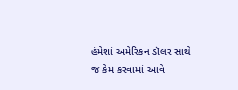હંમેશાં અમેરિકન ડૉલર સાથે જ કેમ કરવામાં આવે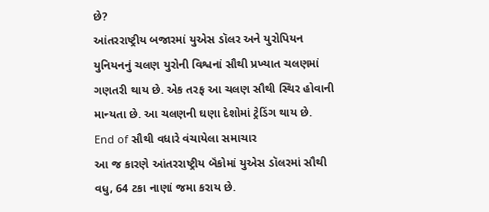છે?
આંતરરાષ્ટ્રીય બજારમાં યુએસ ડૉલર અને યુરોપિયન યુનિયનનું ચલણ યુરોની વિશ્વનાં સૌથી પ્રખ્યાત ચલણમાં ગણતરી થાય છે. એક તરફ આ ચલણ સૌથી સ્થિર હોવાની માન્યતા છે. આ ચલણની ઘણા દેશોમાં ટ્રેડિંગ થાય છે.
End of સૌથી વધારે વંચાયેલા સમાચાર
આ જ કારણે આંતરરાષ્ટ્રીય બૅંકોમાં યુએસ ડૉલરમાં સૌથી વધુ, 64 ટકા નાણાં જમા કરાય છે.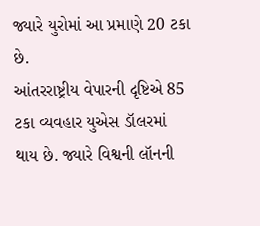જ્યારે યુરોમાં આ પ્રમાણે 20 ટકા છે.
આંતરરાષ્ટ્રીય વેપારની દૃષ્ટિએ 85 ટકા વ્યવહાર યુએસ ડૉલરમાં થાય છે. જ્યારે વિશ્વની લૉનની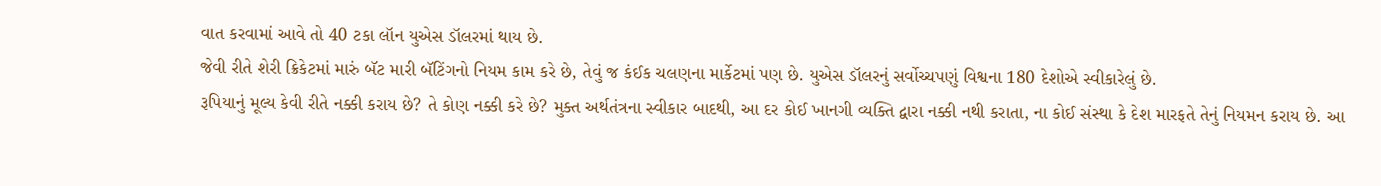વાત કરવામાં આવે તો 40 ટકા લૉન યુએસ ડૉલરમાં થાય છે.
જેવી રીતે શેરી ક્રિકેટમાં મારું બૅટ મારી બૅટિંગનો નિયમ કામ કરે છે, તેવું જ કંઈક ચલણના માર્કેટમાં પણ છે. યુએસ ડૉલરનું સર્વોચ્ચપણું વિશ્વના 180 દેશોએ સ્વીકારેલું છે.
રૂપિયાનું મૂલ્ય કેવી રીતે નક્કી કરાય છે? તે કોણ નક્કી કરે છે? મુક્ત અર્થતંત્રના સ્વીકાર બાદથી, આ દર કોઈ ખાનગી વ્યક્તિ દ્વારા નક્કી નથી કરાતા, ના કોઈ સંસ્થા કે દેશ મારફતે તેનું નિયમન કરાય છે. આ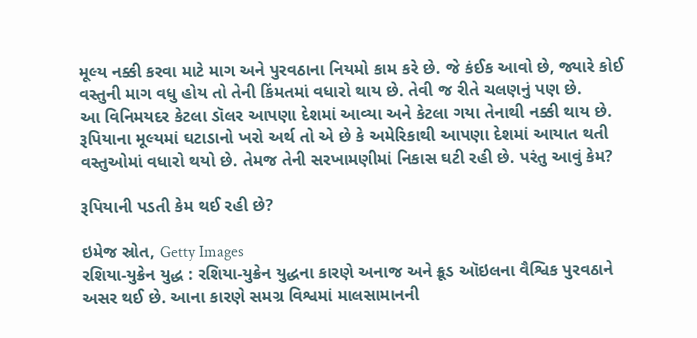મૂલ્ય નક્કી કરવા માટે માગ અને પુરવઠાના નિયમો કામ કરે છે. જે કંઈક આવો છે, જ્યારે કોઈ વસ્તુની માગ વધુ હોય તો તેની કિંમતમાં વધારો થાય છે. તેવી જ રીતે ચલણનું પણ છે.
આ વિનિમયદર કેટલા ડૉલર આપણા દેશમાં આવ્યા અને કેટલા ગયા તેનાથી નક્કી થાય છે.
રૂપિયાના મૂલ્યમાં ઘટાડાનો ખરો અર્થ તો એ છે કે અમેરિકાથી આપણા દેશમાં આયાત થતી વસ્તુઓમાં વધારો થયો છે. તેમજ તેની સરખામણીમાં નિકાસ ઘટી રહી છે. પરંતુ આવું કેમ?

રૂપિયાની પડતી કેમ થઈ રહી છે?

ઇમેજ સ્રોત, Getty Images
રશિયા-યુક્રેન યુદ્ધ : રશિયા-યુક્રેન યુદ્ધના કારણે અનાજ અને ક્રૂડ ઑઇલના વૈશ્વિક પુરવઠાને અસર થઈ છે. આના કારણે સમગ્ર વિશ્વમાં માલસામાનની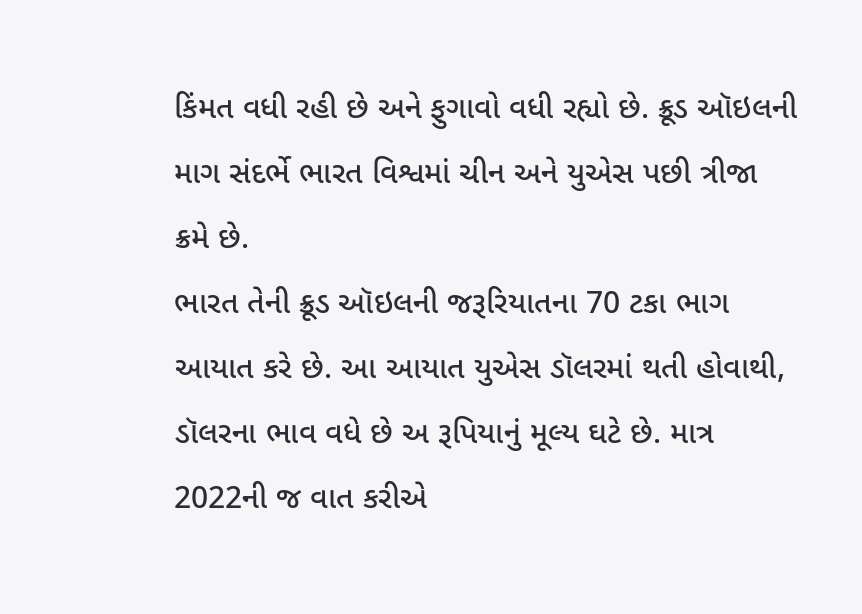કિંમત વધી રહી છે અને ફુગાવો વધી રહ્યો છે. ક્રૂડ ઑઇલની માગ સંદર્ભે ભારત વિશ્વમાં ચીન અને યુએસ પછી ત્રીજા ક્રમે છે.
ભારત તેની ક્રૂડ ઑઇલની જરૂરિયાતના 70 ટકા ભાગ આયાત કરે છે. આ આયાત યુએસ ડૉલરમાં થતી હોવાથી, ડૉલરના ભાવ વધે છે અ રૂપિયાનું મૂલ્ય ઘટે છે. માત્ર 2022ની જ વાત કરીએ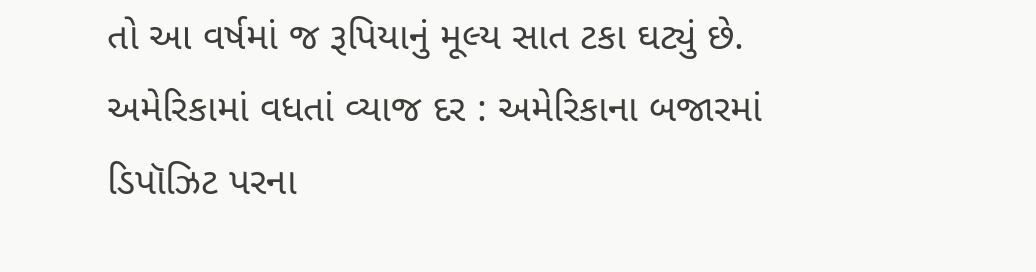તો આ વર્ષમાં જ રૂપિયાનું મૂલ્ય સાત ટકા ઘટ્યું છે.
અમેરિકામાં વધતાં વ્યાજ દર : અમેરિકાના બજારમાં ડિપૉઝિટ પરના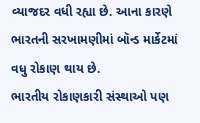વ્યાજદર વધી રહ્યા છે. આના કારણે ભારતની સરખામણીમાં બૉન્ડ માર્કેટમાં વધુ રોકાણ થાય છે.
ભારતીય રોકાણકારી સંસ્થાઓ પણ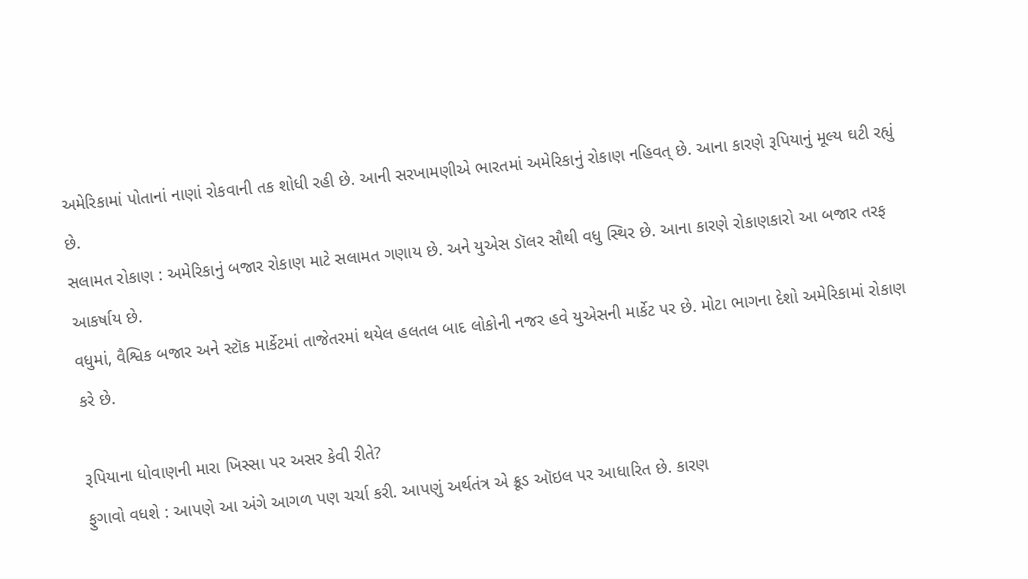અમેરિકામાં પોતાનાં નાણાં રોકવાની તક શોધી રહી છે. આની સરખામણીએ ભારતમાં અમેરિકાનું રોકાણ નહિવત્ છે. આના કારણે રૂપિયાનું મૂલ્ય ઘટી રહ્યું છે.
સલામત રોકાણ : અમેરિકાનું બજાર રોકાણ માટે સલામત ગણાય છે. અને યુએસ ડૉલર સૌથી વધુ સ્થિર છે. આના કારણે રોકાણકારો આ બજાર તરફ આકર્ષાય છે.
વધુમાં, વૈશ્વિક બજાર અને સ્ટૉક માર્કેટમાં તાજેતરમાં થયેલ હલતલ બાદ લોકોની નજર હવે યુએસની માર્કેટ પર છે. મોટા ભાગના દેશો અમેરિકામાં રોકાણ કરે છે.

રૂપિયાના ધોવાણની મારા ખિસ્સા પર અસર કેવી રીતે?
ફુગાવો વધશે : આપણે આ અંગે આગળ પણ ચર્ચા કરી. આપણું અર્થતંત્ર એ ક્રૂડ ઑઇલ પર આધારિત છે. કારણ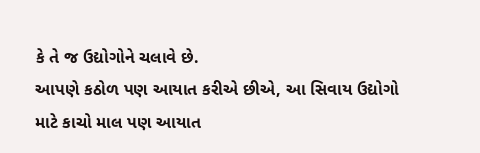કે તે જ ઉદ્યોગોને ચલાવે છે.
આપણે કઠોળ પણ આયાત કરીએ છીએ, આ સિવાય ઉદ્યોગો માટે કાચો માલ પણ આયાત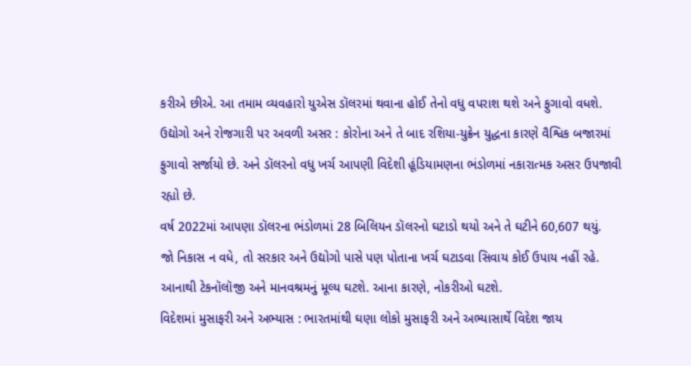કરીએ છીએ. આ તમામ વ્યવહારો યુએસ ડૉલરમાં થવાના હોઈ તેનો વધુ વપરાશ થશે અને ફુગાવો વધશે.
ઉદ્યોગો અને રોજગારી પર અવળી અસર : કોરોના અને તે બાદ રશિયા-યુક્રેન યુદ્ધના કારણે વૈશ્વિક બજારમાં ફુગાવો સર્જાયો છે. અને ડૉલરનો વધુ ખર્ચ આપણી વિદેશી હૂંડિયામણના ભંડોળમાં નકારાત્મક અસર ઉપજાવી રહ્યો છે.
વર્ષ 2022માં આપણા ડૉલરના ભંડોળમાં 28 બિલિયન ડૉલરનો ઘટાડો થયો અને તે ઘટીને 60,607 થયું.
જો નિકાસ ન વધે, તો સરકાર અને ઉદ્યોગો પાસે પણ પોતાના ખર્ચ ઘટાડવા સિવાય કોઈ ઉપાય નહીં રહે. આનાથી ટેકનૉલૉજી અને માનવશ્રમનું મૂલ્ય ઘટશે. આના કારણે, નોકરીઓ ઘટશે.
વિદેશમાં મુસાફરી અને અભ્યાસ : ભારતમાંથી ઘણા લોકો મુસાફરી અને અભ્યાસાર્થે વિદેશ જાય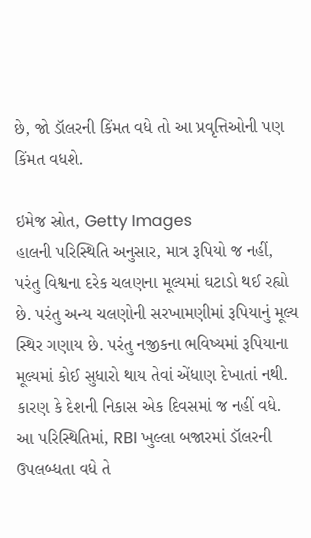છે, જો ડૉલરની કિંમત વધે તો આ પ્રવૃત્તિઓની પણ કિંમત વધશે.

ઇમેજ સ્રોત, Getty Images
હાલની પરિસ્થિતિ અનુસાર, માત્ર રૂપિયો જ નહીં, પરંતુ વિશ્વના દરેક ચલણના મૂલ્યમાં ઘટાડો થઈ રહ્યો છે. પરંતુ અન્ય ચલણોની સરખામણીમાં રૂપિયાનું મૂલ્ય સ્થિર ગણાય છે. પરંતુ નજીકના ભવિષ્યમાં રૂપિયાના મૂલ્યમાં કોઈ સુધારો થાય તેવાં એંધાણ દેખાતાં નથી. કારણ કે દેશની નિકાસ એક દિવસમાં જ નહીં વધે.
આ પરિસ્થિતિમાં, RBI ખુલ્લા બજારમાં ડૉલરની ઉપલબ્ધતા વધે તે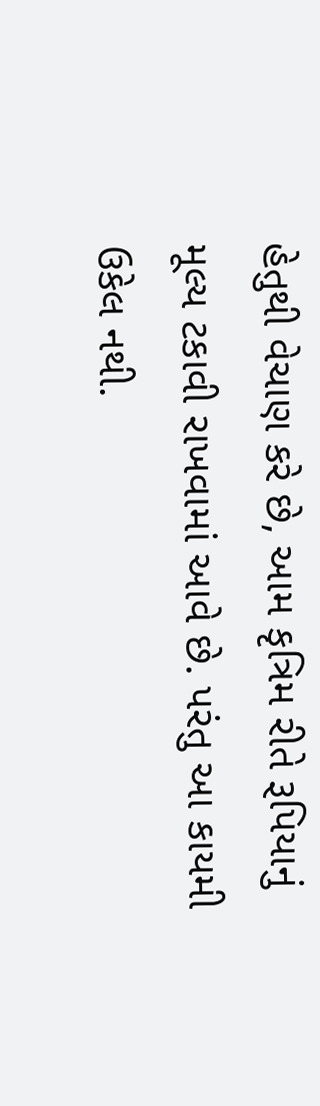હેતુથી વેચાણ કરે છે, આમ કૃત્રિમ રીતે રૂપિયાનું મૂલ્ય ટકાવી રાખવામાં આવે છે. પરંતુ આ કાયમી ઉકેલ નથી.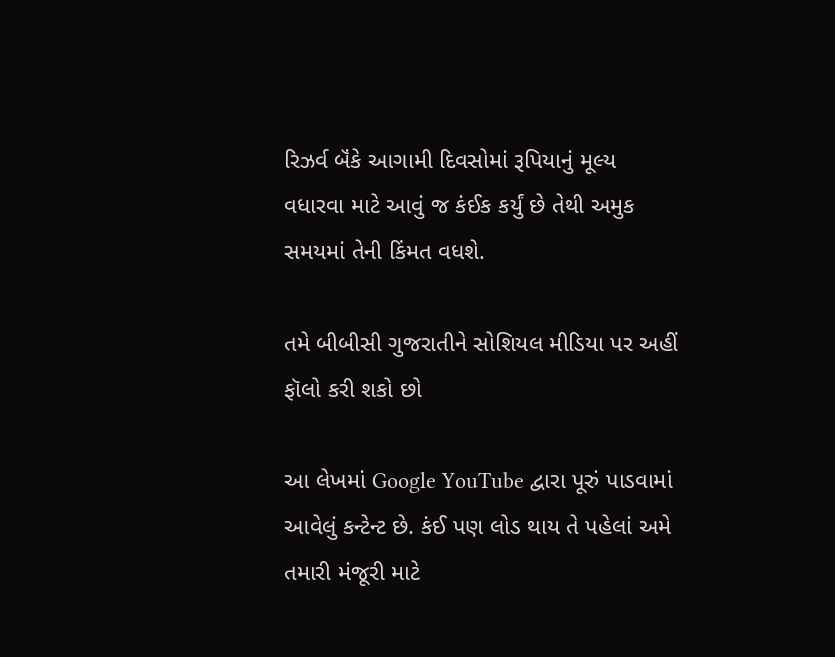રિઝર્વ બૅંકે આગામી દિવસોમાં રૂપિયાનું મૂલ્ય વધારવા માટે આવું જ કંઈક કર્યું છે તેથી અમુક સમયમાં તેની કિંમત વધશે.

તમે બીબીસી ગુજરાતીને સોશિયલ મીડિયા પર અહીં ફૉલો કરી શકો છો

આ લેખમાં Google YouTube દ્વારા પૂરું પાડવામાં આવેલું કન્ટેન્ટ છે. કંઈ પણ લોડ થાય તે પહેલાં અમે તમારી મંજૂરી માટે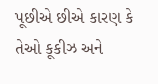પૂછીએ છીએ કારણ કે તેઓ કૂકીઝ અને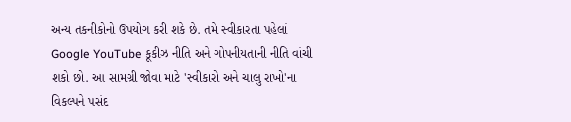અન્ય તકનીકોનો ઉપયોગ કરી શકે છે. તમે સ્વીકારતા પહેલાં Google YouTube કૂકીઝ નીતિ અને ગોપનીયતાની નીતિ વાંચી શકો છો. આ સામગ્રી જોવા માટે 'સ્વીકારો અને ચાલુ રાખો'ના વિકલ્પને પસંદ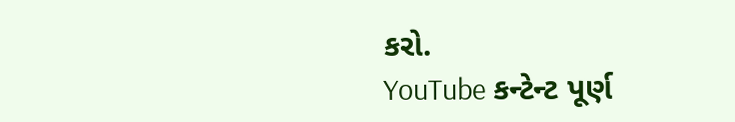કરો.
YouTube કન્ટેન્ટ પૂર્ણ